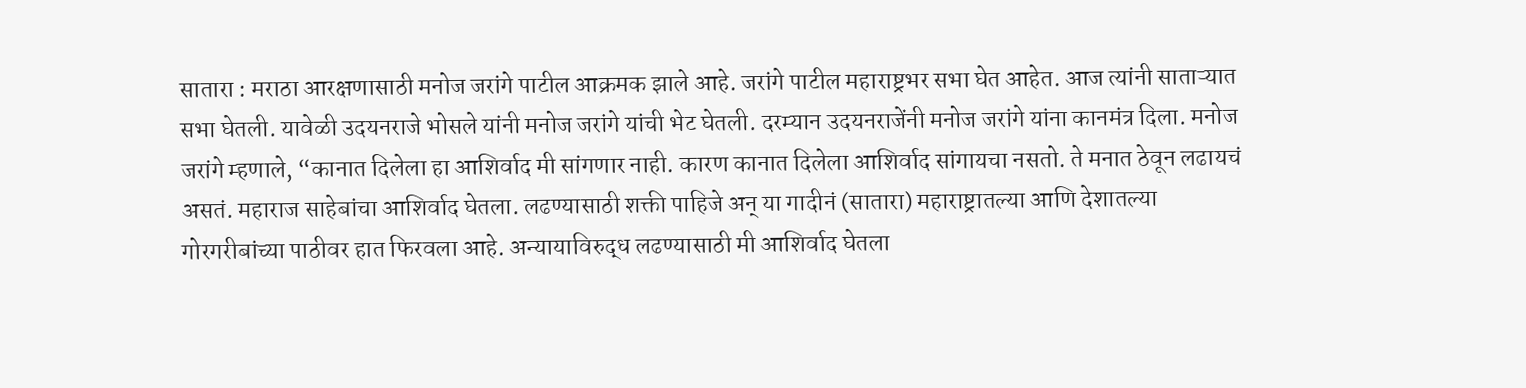सातारा : मराठा आरक्षणासाठी मनोज जरांगे पाटील आक्रमक झाले आहे. जरांगे पाटील महाराष्ट्रभर सभा घेत आहेत. आज त्यांनी साताऱ्यात सभा घेतली. यावेळी उदयनराजे भोसले यांनी मनोज जरांगे यांची भेट घेतली. दरम्यान उदयनराजेंनी मनोज जरांगे यांना कानमंत्र दिला. मनोज जरांगे म्हणाले, “कानात दिलेला हा आशिर्वाद मी सांगणार नाही. कारण कानात दिलेला आशिर्वाद सांगायचा नसतो. ते मनात ठेवून लढायचं असतं. महाराज साहेबांचा आशिर्वाद घेतला. लढण्यासाठी शक्ती पाहिजे अन् या गादीनं (सातारा) महाराष्ट्रातल्या आणि देशातल्या गोरगरीबांच्या पाठीवर हात फिरवला आहे. अन्यायाविरुद्ध लढण्यासाठी मी आशिर्वाद घेतला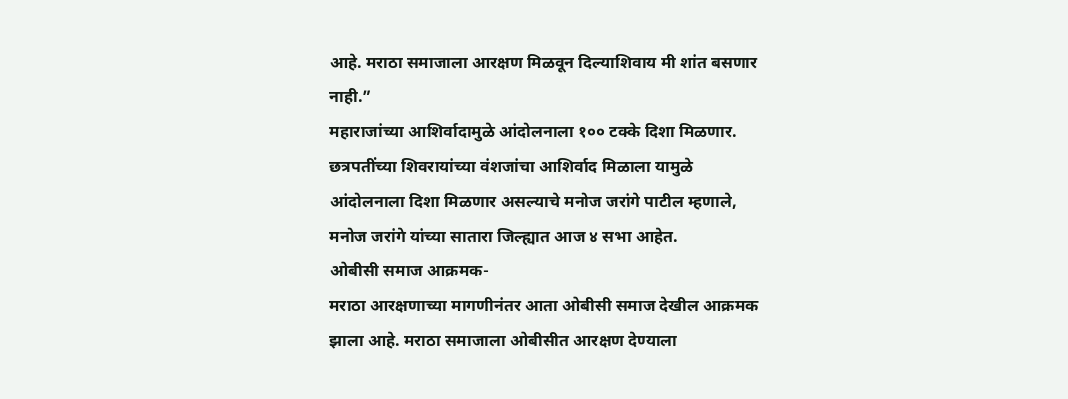आहे. मराठा समाजाला आरक्षण मिळवून दिल्याशिवाय मी शांत बसणार नाही.”
महाराजांच्या आशिर्वादामुळे आंदोलनाला १०० टक्के दिशा मिळणार. छत्रपतींच्या शिवरायांच्या वंशजांचा आशिर्वाद मिळाला यामुळे आंदोलनाला दिशा मिळणार असल्याचे मनोज जरांगे पाटील म्हणाले, मनोज जरांगे यांच्या सातारा जिल्ह्यात आज ४ सभा आहेत.
ओबीसी समाज आक्रमक-
मराठा आरक्षणाच्या मागणीनंतर आता ओबीसी समाज देखील आक्रमक झाला आहे. मराठा समाजाला ओबीसीत आरक्षण देण्याला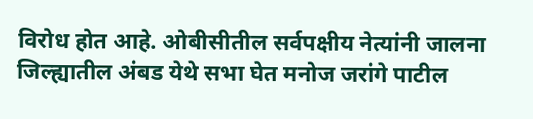विरोध होत आहे. ओबीसीतील सर्वपक्षीय नेत्यांनी जालना जिल्ह्यातील अंबड येथे सभा घेत मनोज जरांगे पाटील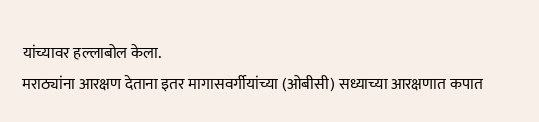यांच्यावर हल्लाबोल केला.
मराठ्यांना आरक्षण देताना इतर मागासवर्गीयांच्या (ओबीसी) सध्याच्या आरक्षणात कपात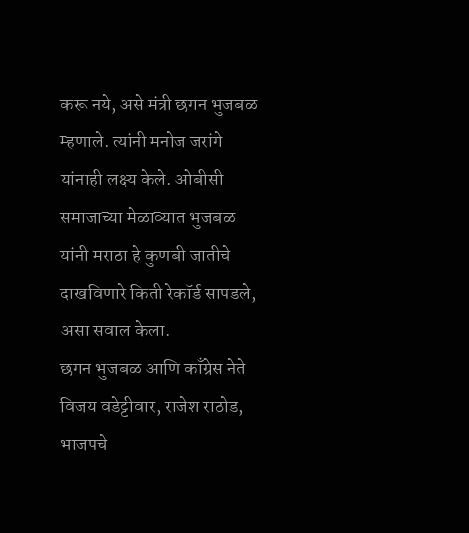करू नये, असे मंत्री छगन भुजबळ म्हणाले. त्यांनी मनोज जरांगे यांनाही लक्ष्य केले. ओबीसी समाजाच्या मेळाव्यात भुजबळ यांनी मराठा हे कुणबी जातीचे दाखविणारे किती रेकॉर्ड सापडले, असा सवाल केला.
छगन भुजबळ आणि काँग्रेस नेते विजय वडेट्टीवार, राजेश राठोड, भाजपचे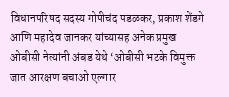विधानपरिषद सदस्य गोपीचंद पडळकर, प्रकाश शेंडगे आणि महादेव जानकर यांच्यासह अनेक प्रमुख ओबीसी नेत्यांनी अंबड येथे ‘ओबीसी भटके विमुक्त जात आरक्षण बचाओ एल्गार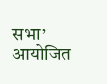सभा’ आयोजित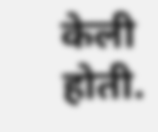केली होती.